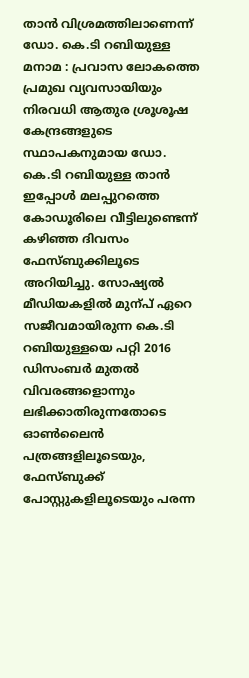താൻ വിശ്രമത്തിലാണെന്ന് ഡോ. കെ.ടി റബിയുള്ള
മനാമ : പ്രവാസ ലോകത്തെ പ്രമുഖ വ്യവസായിയും നിരവധി ആതുര ശ്രൂശൂഷ കേന്ദ്രങ്ങളുടെ സ്ഥാപകനുമായ ഡോ. കെ.ടി റബിയുള്ള താൻ ഇപ്പോൾ മലപ്പുറത്തെ കോഡൂരിലെ വീട്ടിലുണ്ടെന്ന് കഴിഞ്ഞ ദിവസം ഫേസ്ബുക്കിലൂടെ അറിയിച്ചു. സോഷ്യൽ മീഡിയകളിൽ മുന്പ് ഏറെ സജീവമായിരുന്ന കെ.ടി റബിയുള്ളയെ പറ്റി 2016 ഡിസംബർ മുതൽ വിവരങ്ങളൊന്നും ലഭിക്കാതിരുന്നതോടെ ഓൺലൈൻ പത്രങ്ങളിലൂടെയും, ഫേസ്ബുക്ക് പോസ്റ്റുകളിലൂടെയും പരന്ന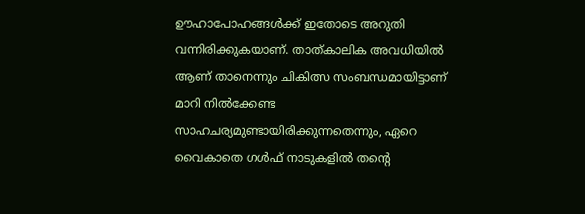ഊഹാപോഹങ്ങൾക്ക് ഇതോടെ അറുതി വന്നിരിക്കുകയാണ്. താത്കാലിക അവധിയിൽ ആണ് താനെന്നും ചികിത്സ സംബന്ധമായിട്ടാണ് മാറി നിൽക്കേണ്ട സാഹചര്യമുണ്ടായിരിക്കുന്നതെന്നും, ഏറെ വൈകാതെ ഗൾഫ് നാടുകളിൽ തന്റെ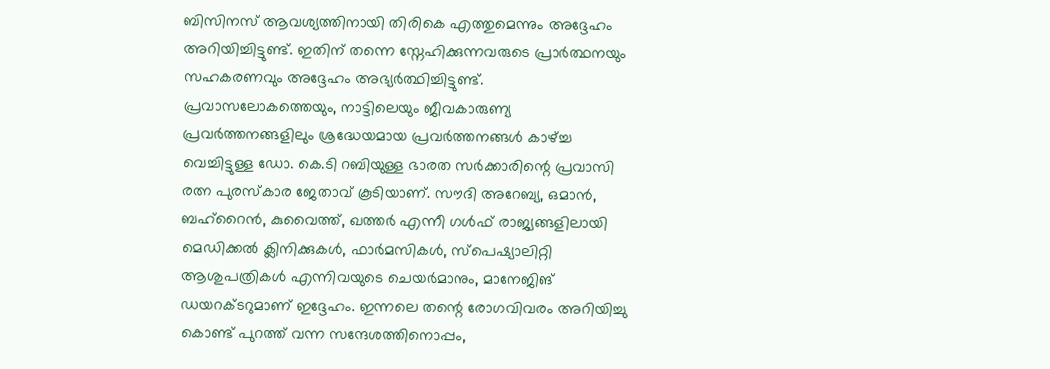ബിസിനസ് ആവശ്യത്തിനായി തിരികെ എത്തുമെന്നും അദ്ദേഹം അറിയിച്ചിട്ടുണ്ട്. ഇതിന് തന്നെ സ്നേഹിക്കുന്നവരുടെ പ്രാർത്ഥനയും സഹകരണവും അദ്ദേഹം അഭ്യർത്ഥിച്ചിട്ടുണ്ട്.
പ്രവാസലോകത്തെയും, നാട്ടിലെയും ജീവകാരുണ്യ പ്രവർത്തനങ്ങളിലും ശ്രദ്ധേയമായ പ്രവർത്തനങ്ങൾ കാഴ്ച്ച വെച്ചിട്ടുള്ള ഡോ. കെ.ടി റബിയുള്ള ഭാരത സർക്കാരിന്റെ പ്രവാസി രത്ന പുരസ്കാര ജേതാവ് കൂടിയാണ്. സൗദി അറേബ്യ, ഒമാൻ, ബഹ്റൈൻ, കുവൈത്ത്, ഖത്തർ എന്നീ ഗൾഫ് രാജ്യങ്ങളിലായി മെഡിക്കൽ ക്ലിനിക്കുകൾ, ഫാർമസികൾ, സ്പെഷ്യാലിറ്റി ആശുപത്രികൾ എന്നിവയുടെ ചെയർമാനും, മാനേജിങ് ഡയറക്ടറുമാണ് ഇദ്ദേഹം. ഇന്നലെ തന്റെ രോഗവിവരം അറിയിച്ചു കൊണ്ട് പുറത്ത് വന്ന സന്ദേശത്തിനൊപ്പം,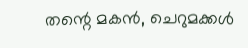തന്റെ മകൻ, ചെറുമക്കൾ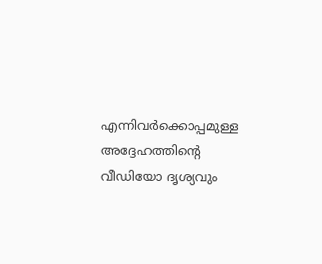എന്നിവർക്കൊപ്പമുള്ള അദ്ദേഹത്തിന്റെ വീഡിയോ ദൃശ്യവും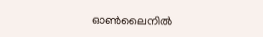ഓൺലൈനിൽ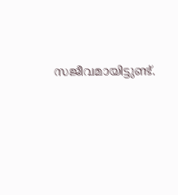സജീവമായിട്ടുണ്ട്.